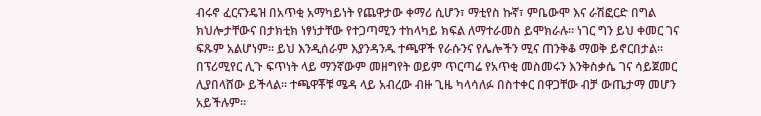ብሩኖ ፈርናንዴዝ በአጥቂ አማካይነት የጨዋታው ቀማሪ ሲሆን፣ ማቲየስ ኩኛ፣ ምቤውሞ እና ራሽፎርድ በግል ክህሎታቸውና በታክቲክ ነፃነታቸው የተጋጣሚን ተከላካይ ክፍል ለማተራመስ ይሞክራሉ። ነገር ግን ይህ ቀመር ገና ፍጹም አልሆነም። ይህ እንዲሰራም እያንዳንዱ ተጫዋች የራሱንና የሌሎችን ሚና ጠንቅቆ ማወቅ ይኖርበታል። በፕሪሚየር ሊጉ ፍጥነት ላይ ማንኛውም መዘግየት ወይም ጥርጣሬ የአጥቂ መስመሩን እንቅስቃሴ ገና ሳይጀመር ሊያበላሸው ይችላል። ተጫዋቾቹ ሜዳ ላይ አብረው ብዙ ጊዜ ካላሳለፉ በስተቀር በዋጋቸው ብቻ ውጤታማ መሆን አይችሉም።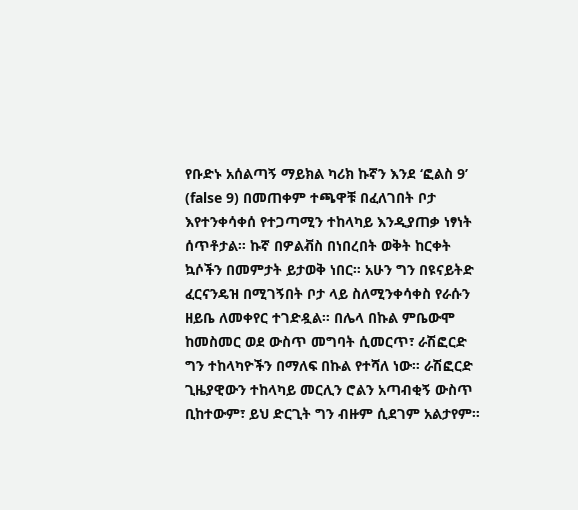የቡድኑ አሰልጣኝ ማይክል ካሪክ ኩኛን እንደ ‘ፎልስ 9’ (false 9) በመጠቀም ተጫዋቹ በፈለገበት ቦታ እየተንቀሳቀሰ የተጋጣሚን ተከላካይ እንዲያጠቃ ነፃነት ሰጥቶታል። ኩኛ በዎልቭስ በነበረበት ወቅት ከርቀት ኳሶችን በመምታት ይታወቅ ነበር። አሁን ግን በዩናይትድ ፈርናንዴዝ በሚገኝበት ቦታ ላይ ስለሚንቀሳቀስ የራሱን ዘይቤ ለመቀየር ተገድዷል። በሌላ በኩል ምቤውሞ ከመስመር ወደ ውስጥ መግባት ሲመርጥ፣ ራሽፎርድ ግን ተከላካዮችን በማለፍ በኩል የተሻለ ነው። ራሽፎርድ ጊዜያዊውን ተከላካይ መርሊን ሮልን አጣብቂኝ ውስጥ ቢከተውም፣ ይህ ድርጊት ግን ብዙም ሲደገም አልታየም።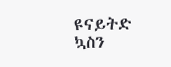ዩናይትድ ኳስን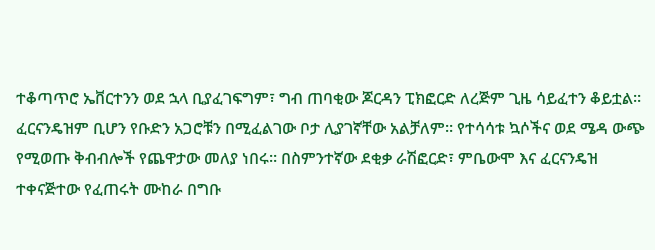ተቆጣጥሮ ኤቨርተንን ወደ ኋላ ቢያፈገፍግም፣ ግብ ጠባቂው ጆርዳን ፒክፎርድ ለረጅም ጊዜ ሳይፈተን ቆይቷል። ፈርናንዴዝም ቢሆን የቡድን አጋሮቹን በሚፈልገው ቦታ ሊያገኛቸው አልቻለም። የተሳሳቱ ኳሶችና ወደ ሜዳ ውጭ የሚወጡ ቅብብሎች የጨዋታው መለያ ነበሩ። በስምንተኛው ደቂቃ ራሽፎርድ፣ ምቤውሞ እና ፈርናንዴዝ ተቀናጅተው የፈጠሩት ሙከራ በግቡ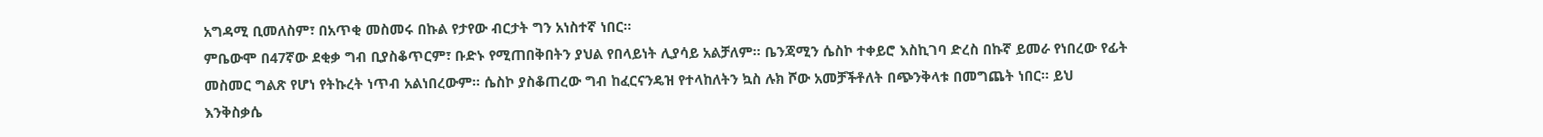አግዳሚ ቢመለስም፣ በአጥቂ መስመሩ በኩል የታየው ብርታት ግን አነስተኛ ነበር።
ምቤውሞ በ47ኛው ደቂቃ ግብ ቢያስቆጥርም፣ ቡድኑ የሚጠበቅበትን ያህል የበላይነት ሊያሳይ አልቻለም። ቤንጃሚን ሴስኮ ተቀይሮ እስኪገባ ድረስ በኩኛ ይመራ የነበረው የፊት መስመር ግልጽ የሆነ የትኩረት ነጥብ አልነበረውም። ሴስኮ ያስቆጠረው ግብ ከፈርናንዴዝ የተላከለትን ኳስ ሉክ ሾው አመቻችቶለት በጭንቅላቱ በመግጨት ነበር። ይህ እንቅስቃሴ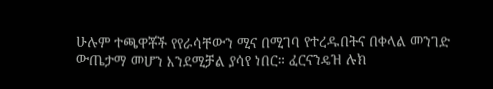ሁሉም ተጫዋቾች የየራሳቸውን ሚና በሚገባ የተረዱበትና በቀላል መንገድ ውጤታማ መሆን እንደሚቻል ያሳየ ነበር። ፈርናንዴዝ ሉክ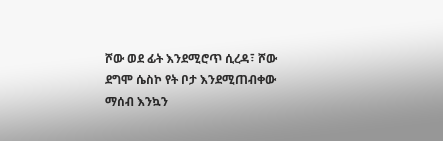ሾው ወደ ፊት እንደሚሮጥ ሲረዳ፣ ሾው ደግሞ ሴስኮ የት ቦታ እንደሚጠብቀው ማሰብ እንኳን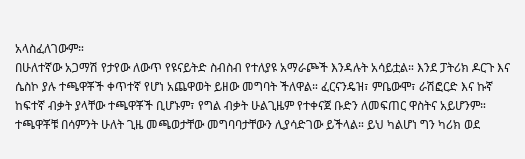አላስፈለገውም።
በሁለተኛው አጋማሽ የታየው ለውጥ የዩናይትድ ስብስብ የተለያዩ አማራጮች እንዳሉት አሳይቷል። እንደ ፓትሪክ ዶርጉ እና ሴስኮ ያሉ ተጫዋቾች ቀጥተኛ የሆነ አጨዋወት ይዘው መግባት ችለዋል። ፈርናንዴዝ፣ ምቤውሞ፣ ራሽፎርድ እና ኩኛ ከፍተኛ ብቃት ያላቸው ተጫዋቾች ቢሆኑም፣ የግል ብቃት ሁልጊዜም የተቀናጀ ቡድን ለመፍጠር ዋስትና አይሆንም። ተጫዋቾቹ በሳምንት ሁለት ጊዜ መጫወታቸው መግባባታቸውን ሊያሳድገው ይችላል። ይህ ካልሆነ ግን ካሪክ ወደ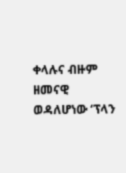ቀላሉና ብዙም ዘመናዊ ወዳለሆነው ‘ፕላን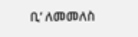ቢ’ ለመመለስ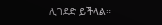ሊገደድ ይችላል።